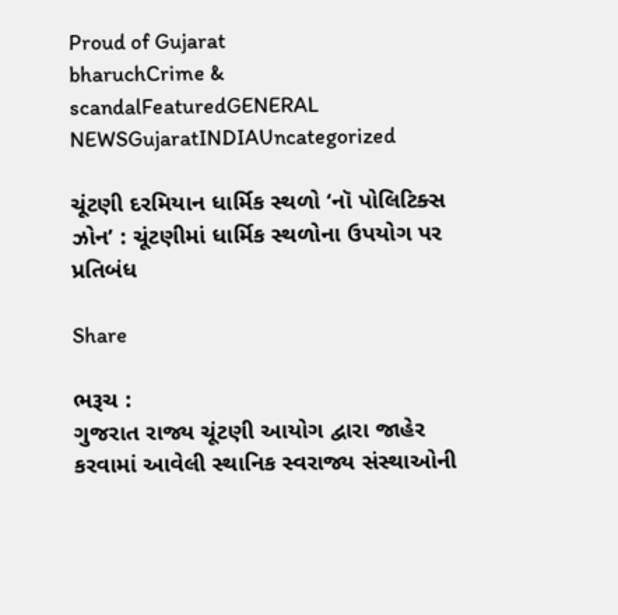Proud of Gujarat
bharuchCrime & scandalFeaturedGENERAL NEWSGujaratINDIAUncategorized

ચૂંટણી દરમિયાન ધાર્મિક સ્થળો ‘નૉ પોલિટિક્સ ઝોન’ : ચૂંટણીમાં ધાર્મિક સ્થળોના ઉપયોગ પર પ્રતિબંધ

Share

ભરૂચ :
ગુજરાત રાજ્ય ચૂંટણી આયોગ દ્વારા જાહેર કરવામાં આવેલી સ્થાનિક સ્વરાજ્ય સંસ્થાઓની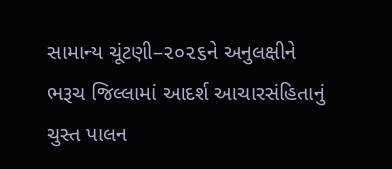સામાન્ય ચૂંટણી–૨૦૨૬ને અનુલક્ષીને ભરૂચ જિલ્લામાં આદર્શ આચારસંહિતાનું ચુસ્ત પાલન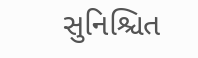સુનિશ્ચિત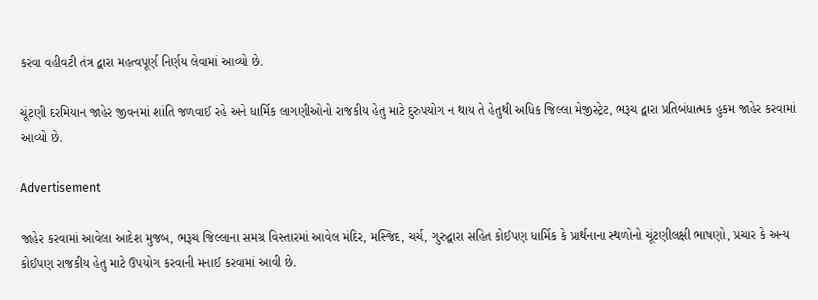કરવા વહીવટી તંત્ર દ્વારા મહત્વપૂર્ણ નિર્ણય લેવામાં આવ્યો છે.

ચૂંટણી દરમિયાન જાહેર જીવનમાં શાંતિ જળવાઈ રહે અને ધાર્મિક લાગણીઓનો રાજકીય હેતુ માટે દુરુપયોગ ન થાય તે હેતુથી અધિક જિલ્લા મેજીસ્ટ્રેટ, ભરૂચ દ્વારા પ્રતિબંધાત્મક હુકમ જાહેર કરવામાં આવ્યો છે.

Advertisement

જાહેર કરવામાં આવેલા આદેશ મુજબ, ભરૂચ જિલ્લાના સમગ્ર વિસ્તારમાં આવેલ મંદિર, મસ્જિદ, ચર્ચ, ગુરુદ્વારા સહિત કોઈપણ ધાર્મિક કે પ્રાર્થનાના સ્થળોનો ચૂંટણીલક્ષી ભાષણો, પ્રચાર કે અન્ય કોઈપણ રાજકીય હેતુ માટે ઉપયોગ કરવાની મનાઈ કરવામાં આવી છે.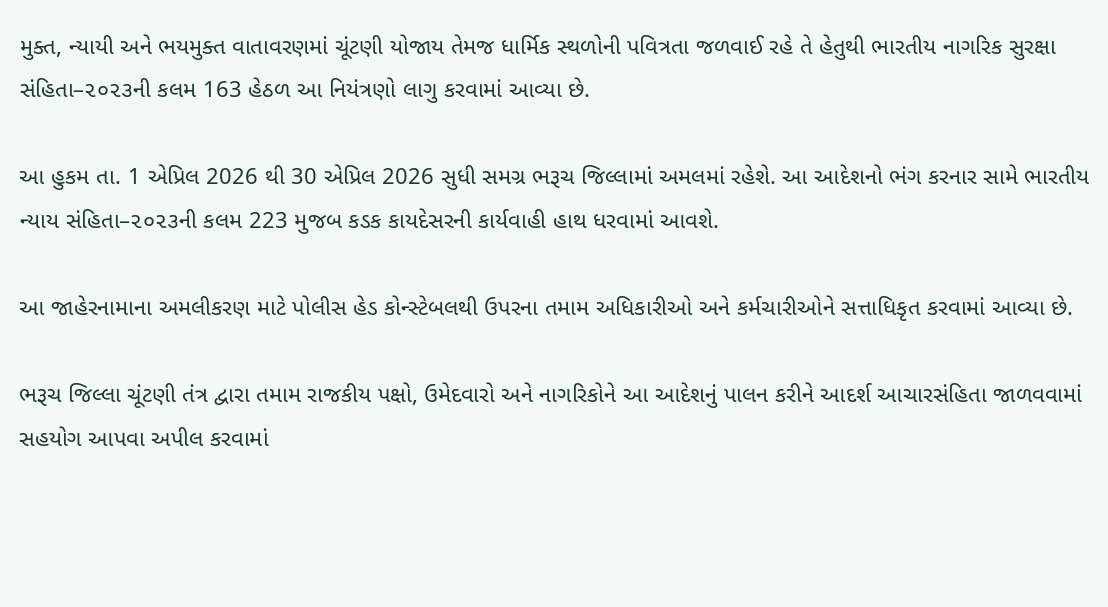મુક્ત, ન્યાયી અને ભયમુક્ત વાતાવરણમાં ચૂંટણી યોજાય તેમજ ધાર્મિક સ્થળોની પવિત્રતા જળવાઈ રહે તે હેતુથી ભારતીય નાગરિક સુરક્ષા સંહિતા–૨૦૨૩ની કલમ 163 હેઠળ આ નિયંત્રણો લાગુ કરવામાં આવ્યા છે.

આ હુકમ તા. 1 એપ્રિલ 2026 થી 30 એપ્રિલ 2026 સુધી સમગ્ર ભરૂચ જિલ્લામાં અમલમાં રહેશે. આ આદેશનો ભંગ કરનાર સામે ભારતીય ન્યાય સંહિતા–૨૦૨૩ની કલમ 223 મુજબ કડક કાયદેસરની કાર્યવાહી હાથ ધરવામાં આવશે.

આ જાહેરનામાના અમલીકરણ માટે પોલીસ હેડ કોન્સ્ટેબલથી ઉપરના તમામ અધિકારીઓ અને કર્મચારીઓને સત્તાધિકૃત કરવામાં આવ્યા છે.

ભરૂચ જિલ્લા ચૂંટણી તંત્ર દ્વારા તમામ રાજકીય પક્ષો, ઉમેદવારો અને નાગરિકોને આ આદેશનું પાલન કરીને આદર્શ આચારસંહિતા જાળવવામાં સહયોગ આપવા અપીલ કરવામાં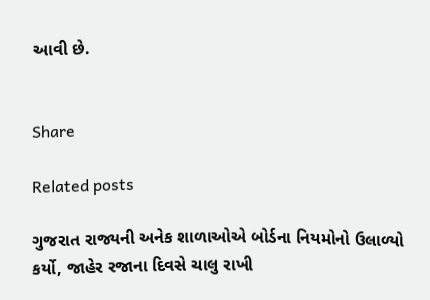આવી છે.


Share

Related posts

ગુજરાત રાજ્યની અનેક શાળાઓએ બોર્ડના નિયમોનો ઉલાળ્યો કર્યો, જાહેર રજાના દિવસે ચાલુ રાખી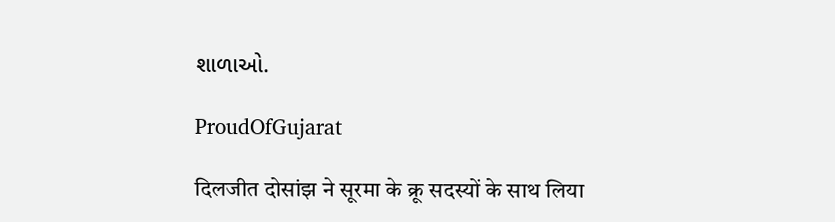શાળાઓ.

ProudOfGujarat

दिलजीत दोसांझ ने सूरमा के क्रू सदस्यों के साथ लिया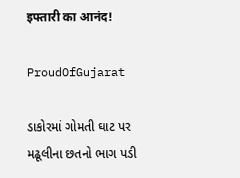इफ्तारी का आनंद!

ProudOfGujarat

ડાકોરમાં ગોમતી ઘાટ પર મઢૂલીના છતનો ભાગ પડી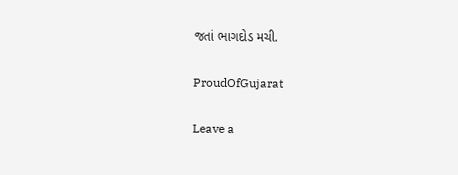જતાં ભાગદોડ મચી.

ProudOfGujarat

Leave a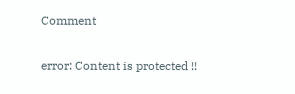Comment

error: Content is protected !!